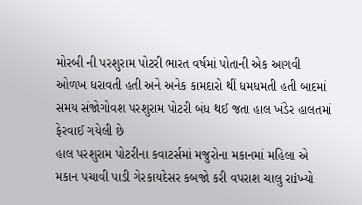મોરબી ની પરશુરામ પોટરી ભારત વર્ષમાં પોતાની એક આગવી ઓળખ ધરાવતી હતી અને અનેક કામદારો થીં ધમધમતી હતી બાદમાં સમય સંજોગોવશ પરશુરામ પોટરી બંધ થઈ જતા હાલ ખંડેર હાલતમાં ફેરવાઈ ગયેલી છે
હાલ પરશુરામ પોટરીના કવાટર્સમાં મજુરોના મકાનમાં મહિલા એ મકાન પચાવી પાડી ગેરકાયદેસર કબજો કરી વપરાશ ચાલુ રાiખ્યો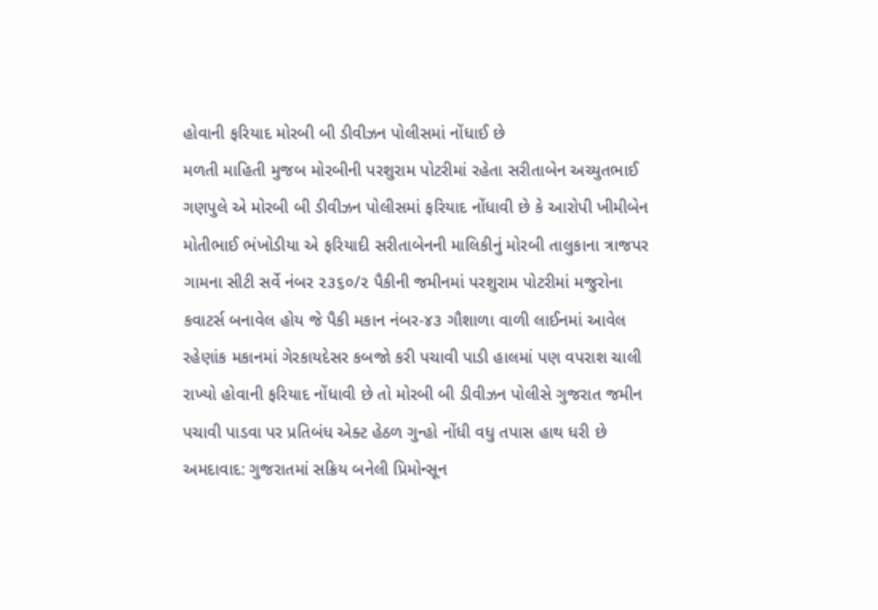હોવાની ફરિયાદ મોરબી બી ડીવીઝન પોલીસમાં નોંધાઈ છે
મળતી માહિતી મુજબ મોરબીની પરશુરામ પોટરીમાં રહેતા સરીતાબેન અચ્યુતભાઈ ગણપુલે એ મોરબી બી ડીવીઝન પોલીસમાં ફરિયાદ નોંધાવી છે કે આરોપી ખીમીબેન મોતીભાઈ ભંખોડીયા એ ફરિયાદી સરીતાબેનની માલિકીનું મોરબી તાલુકાના ત્રાજપર ગામના સીટી સર્વે નંબર ૨૩૬૦/૨ પૈકીની જમીનમાં પરશુરામ પોટરીમાં મજુરોના કવાટર્સ બનાવેલ હોય જે પૈકી મકાન નંબર-૪૩ ગૌશાળા વાળી લાઈનમાં આવેલ રહેણાંક મકાનમાં ગેરકાયદેસર કબજો કરી પચાવી પાડી હાલમાં પણ વપરાશ ચાલી રાખ્યો હોવાની ફરિયાદ નોંધાવી છે તો મોરબી બી ડીવીઝન પોલીસે ગુજરાત જમીન પચાવી પાડવા પર પ્રતિબંધ એક્ટ હેઠળ ગુન્હો નોંધી વધુ તપાસ હાથ ધરી છે
અમદાવાદ: ગુજરાતમાં સક્રિય બનેલી પ્રિમોન્સૂન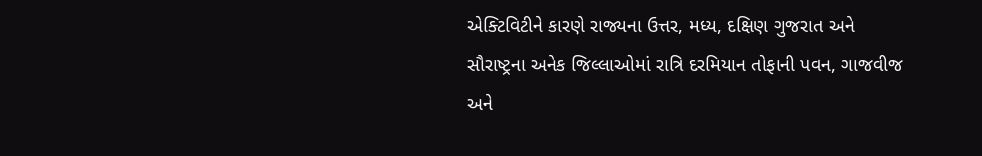એક્ટિવિટીને કારણે રાજ્યના ઉત્તર, મધ્ય, દક્ષિણ ગુજરાત અને સૌરાષ્ટ્રના અનેક જિલ્લાઓમાં રાત્રિ દરમિયાન તોફાની પવન, ગાજવીજ અને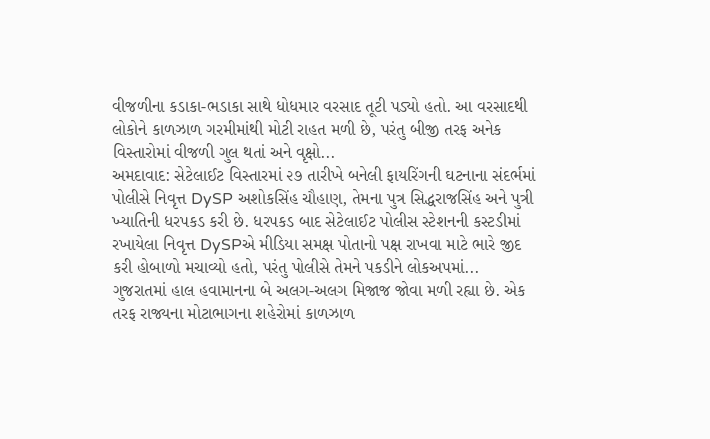વીજળીના કડાકા-ભડાકા સાથે ધોધમાર વરસાદ તૂટી પડ્યો હતો. આ વરસાદથી લોકોને કાળઝાળ ગરમીમાંથી મોટી રાહત મળી છે, પરંતુ બીજી તરફ અનેક વિસ્તારોમાં વીજળી ગુલ થતાં અને વૃક્ષો...
અમદાવાદ: સેટેલાઈટ વિસ્તારમાં ૨૭ તારીખે બનેલી ફાયરિંગની ઘટનાના સંદર્ભમાં પોલીસે નિવૃત્ત DySP અશોકસિંહ ચૌહાણ, તેમના પુત્ર સિદ્ધરાજસિંહ અને પુત્રી ખ્યાતિની ધરપકડ કરી છે. ધરપકડ બાદ સેટેલાઈટ પોલીસ સ્ટેશનની કસ્ટડીમાં રખાયેલા નિવૃત્ત DySPએ મીડિયા સમક્ષ પોતાનો પક્ષ રાખવા માટે ભારે જીદ કરી હોબાળો મચાવ્યો હતો, પરંતુ પોલીસે તેમને પકડીને લોકઅપમાં...
ગુજરાતમાં હાલ હવામાનના બે અલગ-અલગ મિજાજ જોવા મળી રહ્યા છે. એક તરફ રાજ્યના મોટાભાગના શહેરોમાં કાળઝાળ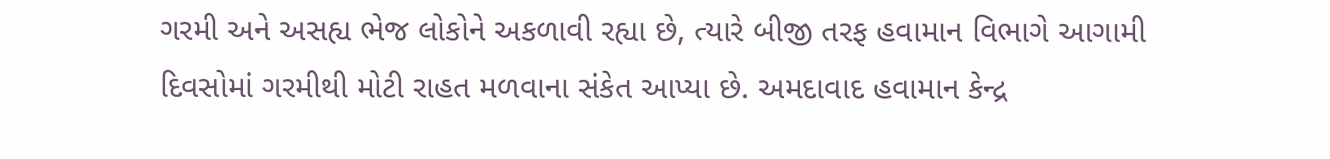ગરમી અને અસહ્ય ભેજ લોકોને અકળાવી રહ્યા છે, ત્યારે બીજી તરફ હવામાન વિભાગે આગામી દિવસોમાં ગરમીથી મોટી રાહત મળવાના સંકેત આપ્યા છે. અમદાવાદ હવામાન કેન્દ્ર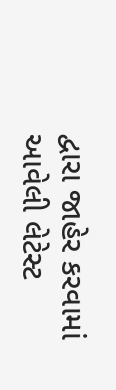દ્વારા જાહેર કરવામાં આવેલી લેટેસ્ટ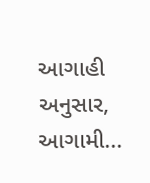આગાહી અનુસાર, આગામી...